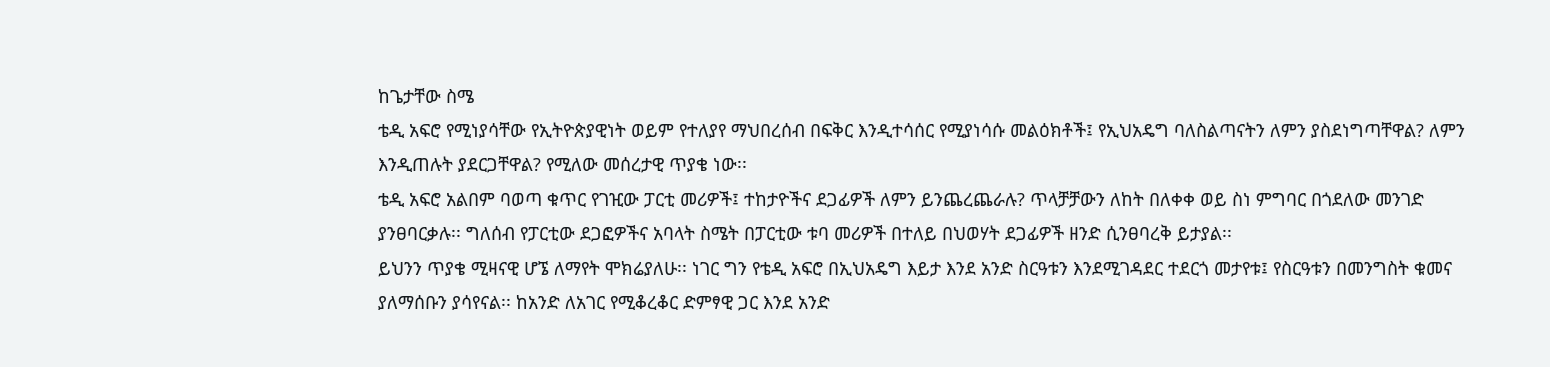ከጌታቸው ስሜ
ቴዲ አፍሮ የሚነያሳቸው የኢትዮጵያዊነት ወይም የተለያየ ማህበረሰብ በፍቅር እንዲተሳሰር የሚያነሳሱ መልዕክቶች፤ የኢህአዴግ ባለስልጣናትን ለምን ያስደነግጣቸዋል? ለምን እንዲጠሉት ያደርጋቸዋል? የሚለው መሰረታዊ ጥያቄ ነው፡፡
ቴዲ አፍሮ አልበም ባወጣ ቁጥር የገዢው ፓርቲ መሪዎች፤ ተከታዮችና ደጋፊዎች ለምን ይንጨረጨራሉ? ጥላቻቻውን ለከት በለቀቀ ወይ ስነ ምግባር በጎደለው መንገድ ያንፀባርቃሉ፡፡ ግለሰብ የፓርቲው ደጋፎዎችና አባላት ስሜት በፓርቲው ቱባ መሪዎች በተለይ በህወሃት ደጋፊዎች ዘንድ ሲንፀባረቅ ይታያል፡፡
ይህንን ጥያቄ ሚዛናዊ ሆኜ ለማየት ሞክሬያለሁ፡፡ ነገር ግን የቴዲ አፍሮ በኢህአዴግ እይታ እንደ አንድ ስርዓቱን እንደሚገዳደር ተደርጎ መታየቱ፤ የስርዓቱን በመንግስት ቁመና ያለማሰቡን ያሳየናል፡፡ ከአንድ ለአገር የሚቆረቆር ድምፃዊ ጋር እንደ አንድ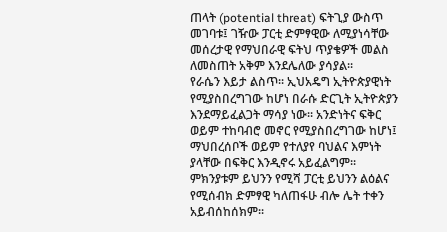ጠላት (potential threat) ፍትጊያ ውስጥ መገባቱ፤ ገዥው ፓርቲ ድምፃዊው ለሚያነሳቸው መሰረታዊ የማህበራዊ ፍትህ ጥያቄዎች መልስ ለመስጠት አቅም እንደሌለው ያሳያል፡፡
የራሴን እይታ ልስጥ፡፡ ኢህአዴግ ኢትዮጵያዊነት የሚያስበረግገው ከሆነ በራሱ ድርጊት ኢትዮጵያን እንደማይፈልጋት ማሳያ ነው፡፡ አንድነትና ፍቅር ወይም ተከባብሮ መኖር የሚያስበረግገው ከሆነ፤ ማህበረሰቦች ወይም የተለያየ ባህልና እምነት ያላቸው በፍቅር እንዲኖሩ አይፈልግም፡፡ ምክንያቱም ይህንን የሚሻ ፓርቲ ይህንን ልዕልና የሚሰብክ ድምፃዊ ካለጠፋሁ ብሎ ሌት ተቀን አይብሰከሰክም፡፡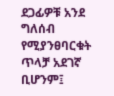ደጋፊዎቹ አንደ ግለሰብ የሚያንፀባርቁት ጥላቻ አደገኛ ቢሆንም፤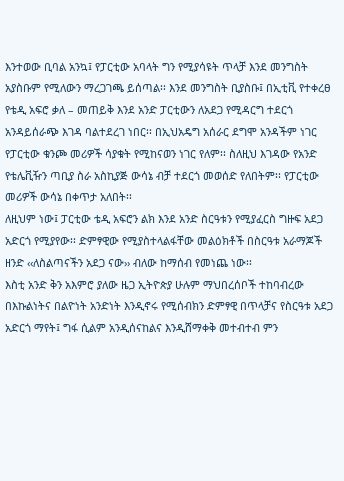እንተወው ቢባል አንኳ፤ የፓርቲው አባላት ግን የሚያሳዩት ጥላቻ እንደ መንግስት አያስቡም የሚለውን ማረጋገጫ ይሰጣል፡፡ እንደ መንግስት ቢያስቡ፤ በኢቲቪ የተቀረፀ የቴዲ አፍሮ ቃለ – መጠይቅ እንደ አንድ ፓርቲውን ለአደጋ የሚዳርግ ተደርጎ አንዳይሰራጭ እገዳ ባልተደረገ ነበር፡፡ በኢህአዴግ አሰራር ደግሞ አንዳችም ነገር የፓርቲው ቁንጮ መሪዎች ሳያቁት የሚከናወን ነገር የለም፡፡ ስለዚህ እገዳው የአንድ የቴሌቪዥን ጣቢያ ስራ አስኪያጅ ውሳኔ ብቻ ተደርጎ መወሰድ የለበትም፡፡ የፓርቲው መሪዎች ውሳኔ በቀጥታ አለበት፡፡
ለዚህም ነው፤ ፓርቲው ቴዲ አፍሮን ልክ እንደ አንድ ስርዓቱን የሚያፈርስ ግዙፍ አደጋ አድርጎ የሚያየው፡፡ ድምፃዊው የሚያስተላልፋቸው መልዕክቶች በስርዓቱ አራማጆች ዘንድ ‹‹ለስልጣናችን አደጋ ናው›› ብለው ከማሰብ የመነጨ ነው፡፡
እስቲ አንድ ቅን አእምሮ ያለው ዜጋ ኢትዮጵያ ሁሉም ማህበረሰቦች ተከባብረው በእኩልነትና በልዮነት አንድነት እንዲኖሩ የሚሰብክን ድምፃዊ በጥላቻና የስርዓቱ አደጋ አድርጎ ማየት፤ ግፋ ሲልም አንዲሰናከልና እንዲሸማቀቅ መተብተብ ምን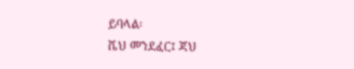ይባላል፡
ሼህ መንደፈር፤ ጃህ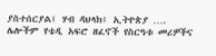ያስተሰርያል፤ ሃብ ዳህላክ፤ ኢትዮጵያ …. ሌሎችም የቴዲ አፍሮ ዘፈኖች የስርዓቱ መሪዎችና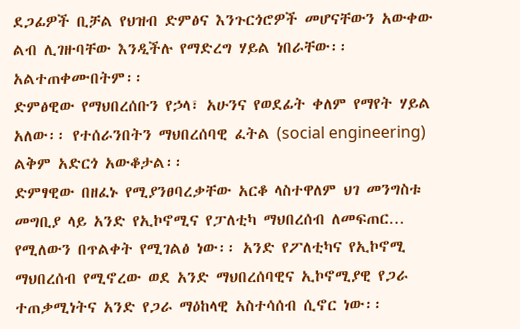ደጋፊዎች ቢቻል የህዝብ ድምፅና እንጉርጎሮዎች መሆናቸውን አውቀው ልብ ሊገዙባቸው እንዲችሉ የማድረግ ሃይል ነበራቸው፡፡ አልተጠቀሙበትም፡፡
ድምፅዊው የማህበረሰቡን የኃላ፣ አሁንና የወደፊት ቀለም የማየት ሃይል አለው፡፡ የተሰራንበትን ማህበረሰባዊ ፈትል (social engineering) ልቅም አድርጎ አውቆታል፡፡
ድምፃዊው በዘፈኑ የሚያንፀባረቃቸው አርቆ ላስተዋለም ህገ መንግስቱ መግቢያ ላይ አንድ የኢኮኖሚና የፓለቲካ ማህበረሰብ ለመፍጠር… የሚለውን በጥልቀት የሚገልፅ ነው፡፡ አንድ የፖለቲካና የኢኮኖሚ ማህበረሰብ የሚኖረው ወደ አንድ ማህበረሰባዊና ኢኮኖሚያዊ የጋራ ተጠቃሚነትና አንድ የጋራ ማዕከላዊ አስተሳሰብ ሲኖር ነው፡፡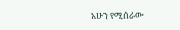አሁን የሚሰራው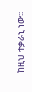ከዚህ ተቃራኒ ነው፡፡